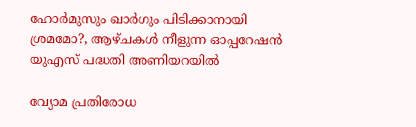ഹോർമുസും ഖാർഗും പിടിക്കാനായി ശ്രമമോ?, ആഴ്ചകൾ നീളുന്ന ഓപ്പറേഷൻ യുഎസ് പദ്ധതി അണിയറയിൽ

വ്യോമ പ്രതിരോധ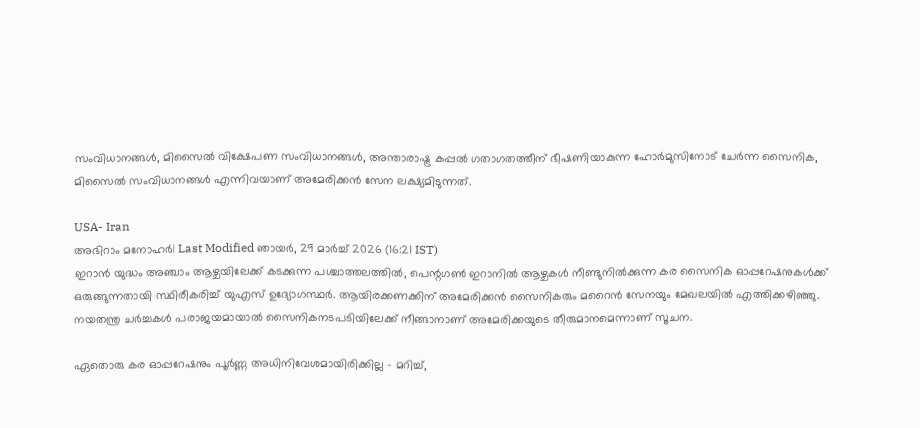സംവിധാനങ്ങള്‍, മിസൈല്‍ വിക്ഷേപണ സംവിധാനങ്ങള്‍, അന്താരാഷ്ട്ര കപ്പല്‍ ഗതാഗതത്തീന് ഭീഷണിയാകുന്ന ഹോര്‍മുസിനോട് ചേര്‍ന്ന സൈനിക, മിസൈല്‍ സംവിധാനങ്ങള്‍ എന്നിവയാണ് അമേരിക്കന്‍ സേന ലക്ഷ്യമിടുന്നത്.

USA- Iran
അഭിറാം മനോഹർ| Last Modified ഞായര്‍, 29 മാര്‍ച്ച് 2026 (16:21 IST)
ഇറാന്‍ യുദ്ധം അഞ്ചാം ആഴ്ചയിലേക്ക് കടക്കുന്ന പശ്ചാത്തലത്തില്‍, പെന്റഗണ്‍ ഇറാനില്‍ ആഴ്ചകള്‍ നീണ്ടുനില്‍ക്കുന്ന കര സൈനിക ഓപ്പറേഷനുകള്‍ക്ക് ഒരുങ്ങുന്നതായി സ്ഥിരീകരിച്ച് യുഎസ് ഉദ്യോഗസ്ഥര്‍. ആയിരക്കണക്കിന് അമേരിക്കന്‍ സൈനികരും മറൈന്‍ സേനയും മേഖലയില്‍ എത്തിക്കഴിഞ്ഞു. നയതന്ത്ര ചര്‍ച്ചകള്‍ പരാജയമായാല്‍ സൈനികനടപടിയിലേക്ക് നീങ്ങാനാണ് അമേരിക്കയുടെ തീരുമാനമെന്നാണ് സൂചന.

ഏതൊരു കര ഓപ്പറേഷനും പൂര്‍ണ്ണ അധിനിവേശമായിരിക്കില്ല - മറിച്ച്,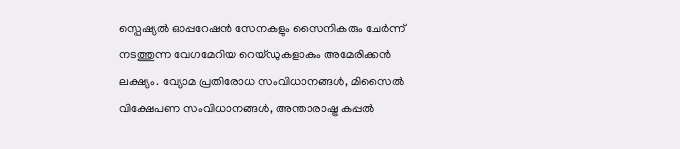സ്പെഷ്യല്‍ ഓപ്പറേഷന്‍ സേനകളും സൈനികരും ചേര്‍ന്ന് നടത്തുന്ന വേഗമേറിയ റെയ്ഡുകളാകും അമേരിക്കന്‍ ലക്ഷ്യം. വ്യോമ പ്രതിരോധ സംവിധാനങ്ങള്‍, മിസൈല്‍ വിക്ഷേപണ സംവിധാനങ്ങള്‍, അന്താരാഷ്ട്ര കപ്പല്‍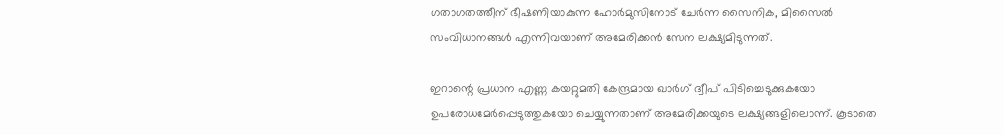ഗതാഗതത്തീന് ഭീഷണിയാകുന്ന ഹോര്‍മുസിനോട് ചേര്‍ന്ന സൈനിക, മിസൈല്‍ സംവിധാനങ്ങള്‍ എന്നിവയാണ് അമേരിക്കന്‍ സേന ലക്ഷ്യമിടുന്നത്.

ഇറാന്റെ പ്രധാന എണ്ണ കയറ്റുമതി കേന്ദ്രമായ ഖാര്‍ഗ് ദ്വീപ് പിടിച്ചെടുക്കുകയോ ഉപരോധമേര്‍പ്പെടുത്തുകയോ ചെയ്യുന്നതാണ് അമേരിക്കയുടെ ലക്ഷ്യങ്ങളിലൊന്ന്. കൂടാതെ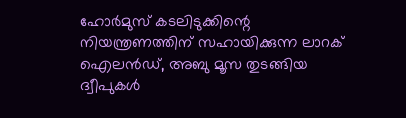ഹോര്‍മുസ് കടലിടുക്കിന്റെ നിയന്ത്രണത്തിന് സഹായിക്കുന്ന ലാറക് ഐലന്‍ഡ്, അബു മൂസ തുടങ്ങിയ ദ്വീപുകള്‍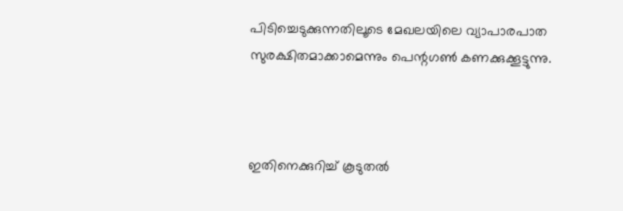പിടിച്ചെടുക്കുന്നതിലൂടെ മേഖലയിലെ വ്യാപാരപാത സുരക്ഷിതമാക്കാമെന്നും പെന്റഗണ്‍ കണക്കുക്കൂട്ടുന്നു.



ഇതിനെക്കുറിച്ച് കൂടുതല്‍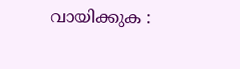വായിക്കുക :